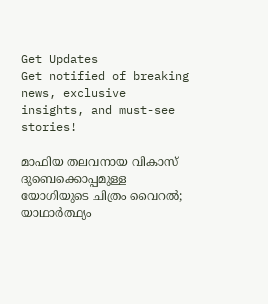Get Updates
Get notified of breaking news, exclusive insights, and must-see stories!

മാഫിയ തലവനായ വികാസ് ദുബെക്കൊപ്പമുള്ള യോഗിയുടെ ചിത്രം വൈറല്‍; യാഥാര്‍ത്ഥ്യം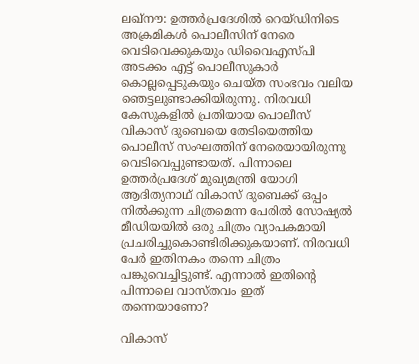ലഖ്‌നൗ: ഉത്തര്‍പ്രദേശില്‍ റെയ്ഡിനിടെ അക്രമികള്‍ പൊലീസിന് നേരെ വെടിവെക്കുകയും ഡിവൈഎസ്പി അടക്കം എട്ട് പൊലീസുകാര്‍ കൊല്ലപ്പെടുകയും ചെയ്ത സംഭവം വലിയ ഞെട്ടലുണ്ടാക്കിയിരുന്നു. നിരവധി കേസുകളില്‍ പ്രതിയായ പൊലീസ് വികാസ് ദുബെയെ തേടിയെത്തിയ പൊലീസ് സംഘത്തിന് നേരെയായിരുന്നു വെടിവെപ്പുണ്ടായത്. പിന്നാലെ ഉത്തര്‍പ്രദേശ് മുഖ്യമന്ത്രി യോഗി ആദിത്യനാഥ് വികാസ് ദുബെക്ക് ഒപ്പം നില്‍ക്കുന്ന ചിത്രമെന്ന പേരില്‍ സോഷ്യല്‍ മീഡിയയില്‍ ഒരു ചിത്രം വ്യാപകമായി പ്രചരിച്ചുകൊണ്ടിരിക്കുകയാണ്. നിരവധി പേര്‍ ഇതിനകം തന്നെ ചിത്രം പങ്കുവെച്ചിട്ടുണ്ട്. എന്നാല്‍ ഇതിന്റെ പിന്നാലെ വാസ്തവം ഇത് തന്നെയാണോ?

വികാസ്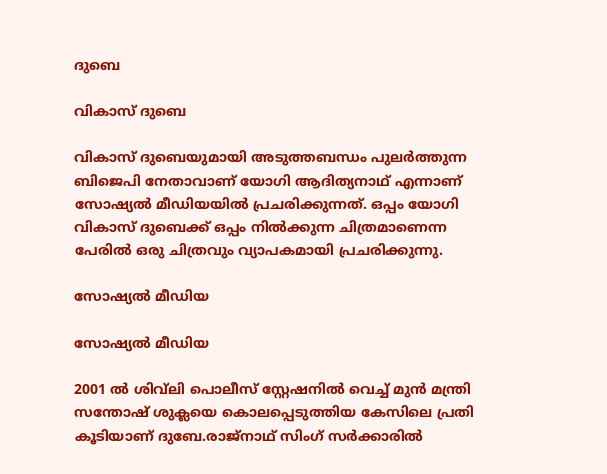ദുബെ

വികാസ് ദുബെ

വികാസ് ദുബെയുമായി അടുത്തബന്ധം പുലര്‍ത്തുന്ന ബിജെപി നേതാവാണ് യോഗി ആദിത്യനാഥ് എന്നാണ് സോഷ്യല്‍ മീഡിയയില്‍ പ്രചരിക്കുന്നത്. ഒപ്പം യോഗി വികാസ് ദുബെക്ക് ഒപ്പം നില്‍ക്കുന്ന ചിത്രമാണെന്ന പേരില്‍ ഒരു ചിത്രവും വ്യാപകമായി പ്രചരിക്കുന്നു.

സോഷ്യല്‍ മീഡിയ

സോഷ്യല്‍ മീഡിയ

2001 ല്‍ ശിവ്‌ലി പൊലീസ് സ്റ്റേഷനില്‍ വെച്ച് മുന്‍ മന്ത്രി സന്തോഷ് ശുക്ലയെ കൊലപ്പെടുത്തിയ കേസിലെ പ്രതി കൂടിയാണ് ദുബേ.രാജ്‌നാഥ് സിംഗ് സര്‍ക്കാരില്‍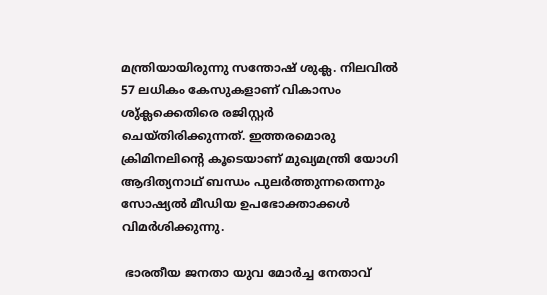മന്ത്രിയായിരുന്നു സന്തോഷ് ശുക്ല. നിലവില്‍ 57 ലധികം കേസുകളാണ് വികാസം ശു്ക്ലക്കെതിരെ രജിസ്റ്റര്‍ ചെയ്തിരിക്കുന്നത്. ഇത്തരമൊരു ക്രിമിനലിന്റെ കൂടെയാണ് മുഖ്യമന്ത്രി യോഗി ആദിത്യനാഥ് ബന്ധം പുലര്‍ത്തുന്നതെന്നും സോഷ്യല്‍ മീഡിയ ഉപഭോക്താക്കള്‍ വിമര്‍ശിക്കുന്നു.

 ഭാരതീയ ജനതാ യുവ മോര്‍ച്ച നേതാവ്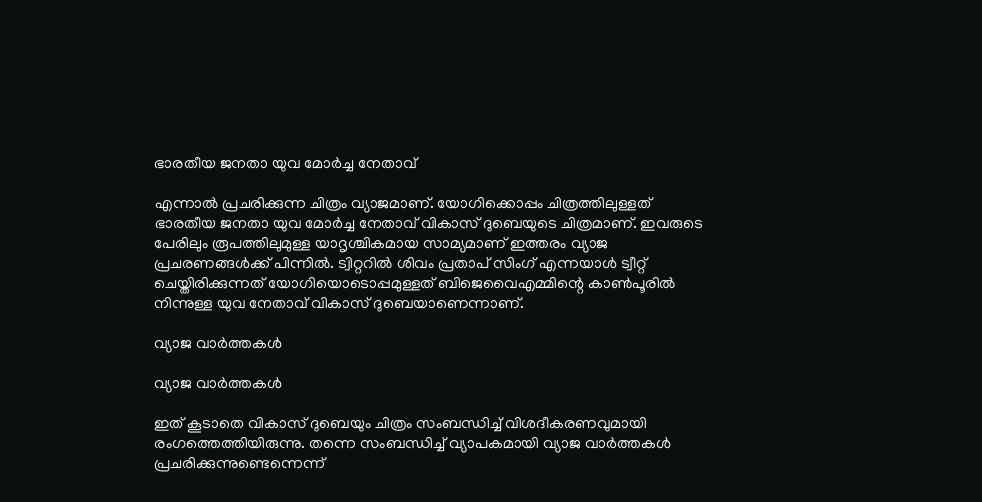ഭാരതീയ ജനതാ യുവ മോര്‍ച്ച നേതാവ്

എന്നാല്‍ പ്രചരിക്കുന്ന ചിത്രം വ്യാജമാണ്. യോഗിക്കൊപ്പം ചിത്രത്തിലുള്ളത് ഭാരതീയ ജനതാ യുവ മോര്‍ച്ച നേതാവ് വികാസ് ദുബെയുടെ ചിത്രമാണ്. ഇവരുടെ പേരിലും രൂപത്തിലുമുള്ള യാദൃശ്ചികമായ സാമ്യമാണ് ഇത്തരം വ്യാജ പ്രചരണങ്ങള്‍ക്ക് പിന്നില്‍. ട്വിറ്ററില്‍ ശിവം പ്രതാപ് സിംഗ് എന്നയാള്‍ ട്വീറ്റ് ചെയ്തിരിക്കുന്നത് യോഗിയൊടൊപ്പമുള്ളത് ബിജെവൈഎമ്മിന്റെ കാണ്‍പൂരില്‍ നിന്നുള്ള യുവ നേതാവ് വികാസ് ദുബെയാണെന്നാണ്.

വ്യാജ വാര്‍ത്തകള്‍

വ്യാജ വാര്‍ത്തകള്‍

ഇത് കൂടാതെ വികാസ് ദുബെയും ചിത്രം സംബന്ധിച്ച് വിശദീകരണവുമായി രംഗത്തെത്തിയിരുന്നു. തന്നെ സംബന്ധിച്ച് വ്യാപകമായി വ്യാജ വാര്‍ത്തകള്‍ പ്രചരിക്കുന്നുണ്ടെന്നെന്ന്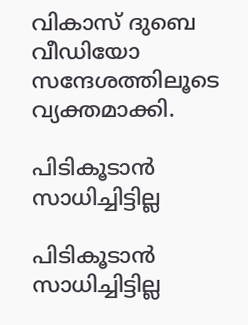വികാസ് ദുബെ വീഡിയോ സന്ദേശത്തിലൂടെ വ്യക്തമാക്കി.

പിടികൂടാന്‍ സാധിച്ചിട്ടില്ല

പിടികൂടാന്‍ സാധിച്ചിട്ടില്ല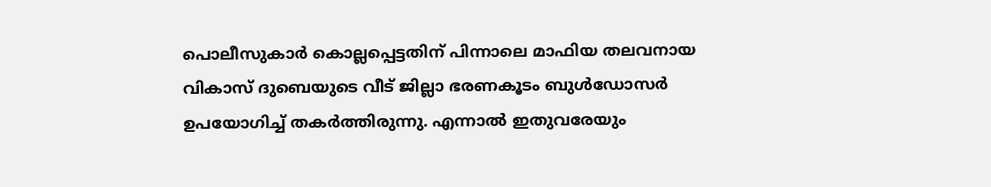പൊലീസുകാര്‍ കൊല്ലപ്പെട്ടതിന് പിന്നാലെ മാഫിയ തലവനായ വികാസ് ദുബെയുടെ വീട് ജില്ലാ ഭരണകൂടം ബുള്‍ഡോസര്‍ ഉപയോഗിച്ച് തകര്‍ത്തിരുന്നു. എന്നാല്‍ ഇതുവരേയും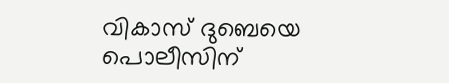വികാസ് ദുബെയെ പൊലീസിന്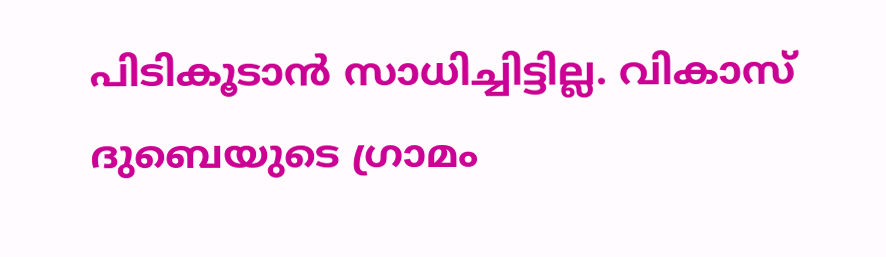പിടികൂടാന്‍ സാധിച്ചിട്ടില്ല. വികാസ് ദുബെയുടെ ഗ്രാമം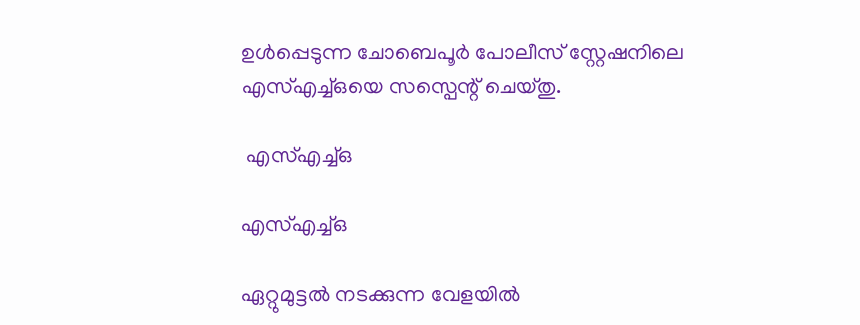ഉള്‍പ്പെടുന്ന ചോബെപൂര്‍ പോലീസ് സ്റ്റേഷനിലെ എസ്എച്ച്ഒയെ സസ്പെന്റ് ചെയ്തു.

 എസ്എച്ച്ഒ

എസ്എച്ച്ഒ

ഏറ്റുമുട്ടല്‍ നടക്കുന്ന വേളയില്‍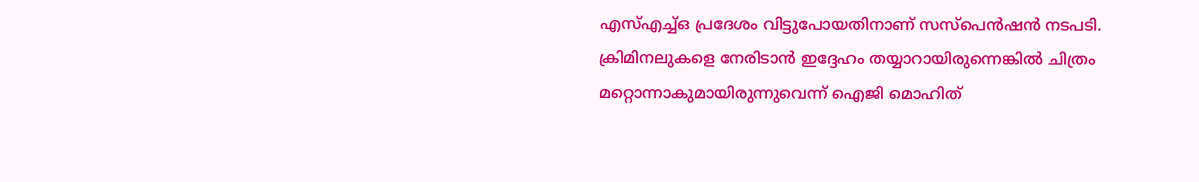എസ്എച്ച്ഒ പ്രദേശം വിട്ടുപോയതിനാണ് സസ്‌പെന്‍ഷന്‍ നടപടി. ക്രിമിനലുകളെ നേരിടാന്‍ ഇദ്ദേഹം തയ്യാറായിരുന്നെങ്കില്‍ ചിത്രം മറ്റൊന്നാകുമായിരുന്നുവെന്ന് ഐജി മൊഹിത്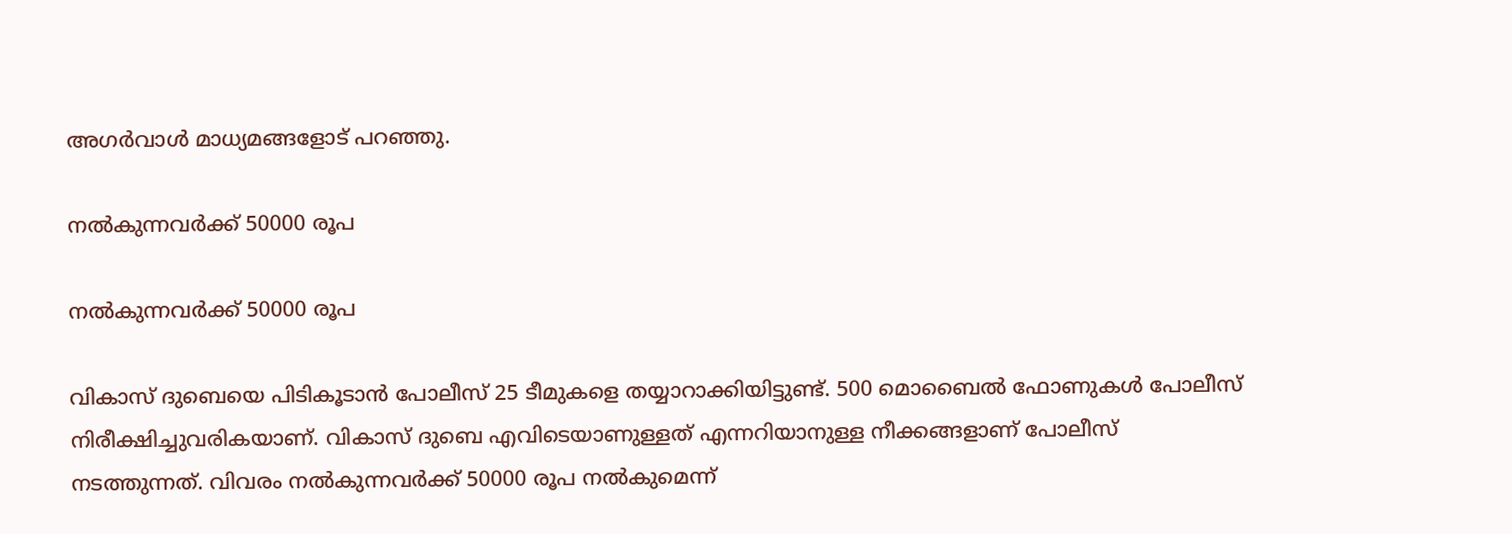അഗര്‍വാള്‍ മാധ്യമങ്ങളോട് പറഞ്ഞു.

നല്‍കുന്നവര്‍ക്ക് 50000 രൂപ

നല്‍കുന്നവര്‍ക്ക് 50000 രൂപ

വികാസ് ദുബെയെ പിടികൂടാന്‍ പോലീസ് 25 ടീമുകളെ തയ്യാറാക്കിയിട്ടുണ്ട്. 500 മൊബൈല്‍ ഫോണുകള്‍ പോലീസ് നിരീക്ഷിച്ചുവരികയാണ്. വികാസ് ദുബെ എവിടെയാണുള്ളത് എന്നറിയാനുള്ള നീക്കങ്ങളാണ് പോലീസ് നടത്തുന്നത്. വിവരം നല്‍കുന്നവര്‍ക്ക് 50000 രൂപ നല്‍കുമെന്ന്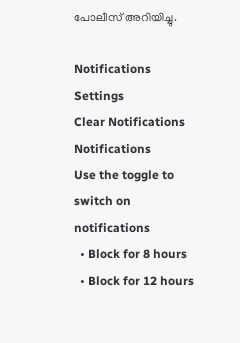പോലീസ് അറിയിച്ചു.

Notifications
Settings
Clear Notifications
Notifications
Use the toggle to switch on notifications
  • Block for 8 hours
  • Block for 12 hours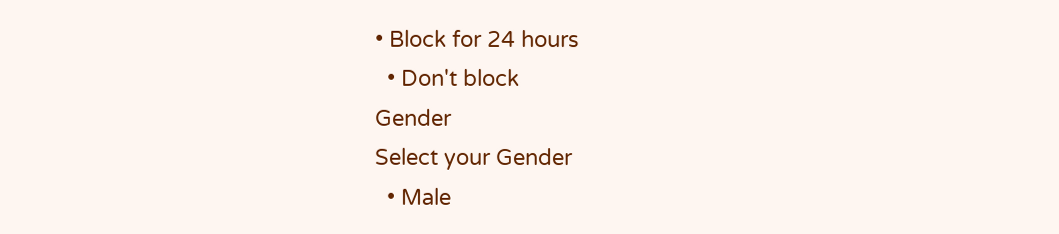• Block for 24 hours
  • Don't block
Gender
Select your Gender
  • Male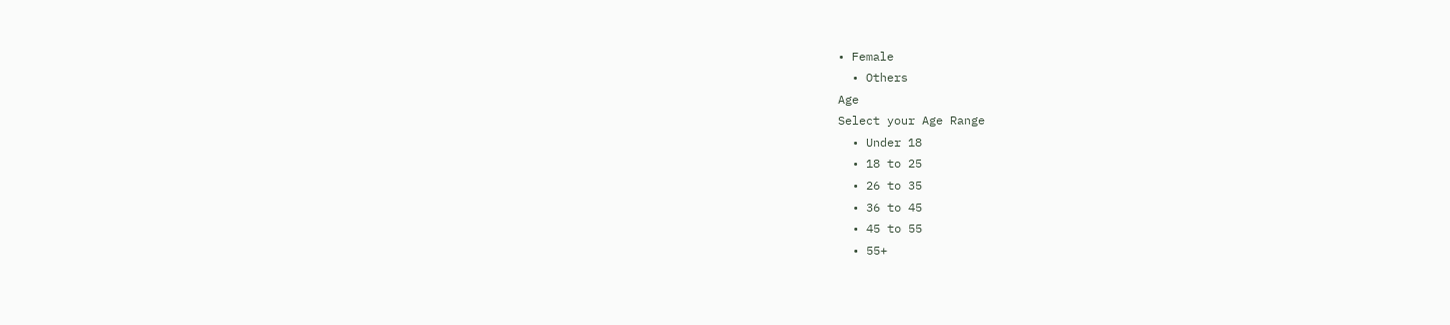• Female
  • Others
Age
Select your Age Range
  • Under 18
  • 18 to 25
  • 26 to 35
  • 36 to 45
  • 45 to 55
  • 55+